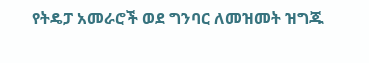የትዴፓ አመራሮች ወደ ግንባር ለመዝመት ዝግጁ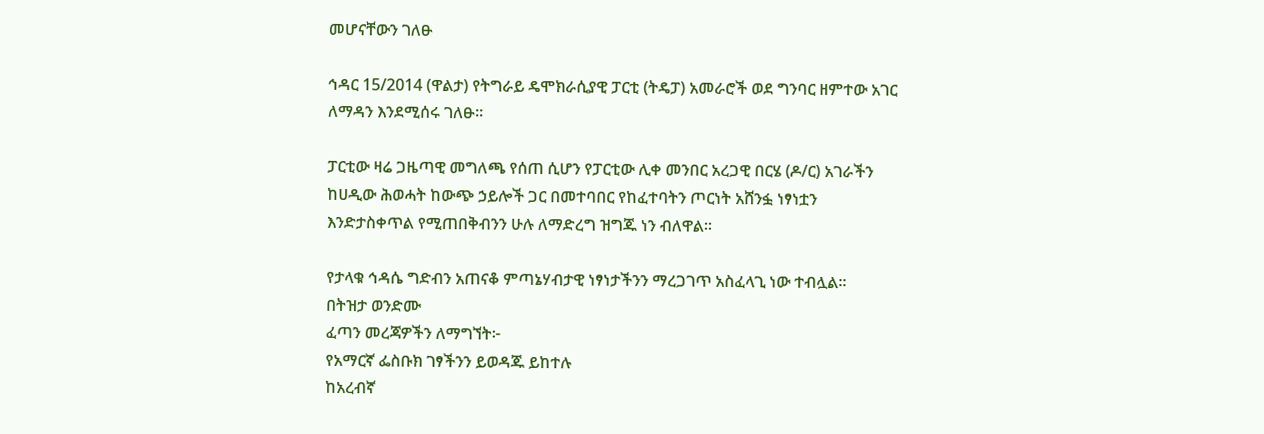መሆናቸውን ገለፁ

ኅዳር 15/2014 (ዋልታ) የትግራይ ዴሞክራሲያዊ ፓርቲ (ትዴፓ) አመራሮች ወደ ግንባር ዘምተው አገር ለማዳን እንደሚሰሩ ገለፁ፡፡

ፓርቲው ዛሬ ጋዜጣዊ መግለጫ የሰጠ ሲሆን የፓርቲው ሊቀ መንበር አረጋዊ በርሄ (ዶ/ር) አገራችን ከሀዲው ሕወሓት ከውጭ ኃይሎች ጋር በመተባበር የከፈተባትን ጦርነት አሸንፏ ነፃነቷን እንድታስቀጥል የሚጠበቅብንን ሁሉ ለማድረግ ዝግጁ ነን ብለዋል፡፡

የታላቁ ኅዳሴ ግድብን አጠናቆ ምጣኔሃብታዊ ነፃነታችንን ማረጋገጥ አስፈላጊ ነው ተብሏል፡፡
በትዝታ ወንድሙ
ፈጣን መረጃዎችን ለማግኘት፦
የአማርኛ ፌስቡክ ገፃችንን ይወዳጁ ይከተሉ
ከአረብኛ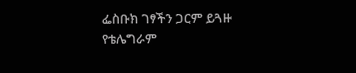ፌስቡክ ገፃችን ጋርም ይጓዙ
የቴሌግራም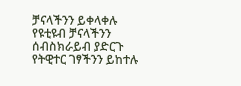ቻናላችንን ይቀላቀሉ
የዩቲዩብ ቻናላችንን ሰብስክራይብ ያድርጉ
የትዊተር ገፃችንን ይከተሉ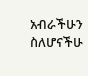አብራችሁን ስለሆናችሁ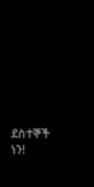ደስተኞች ነን!